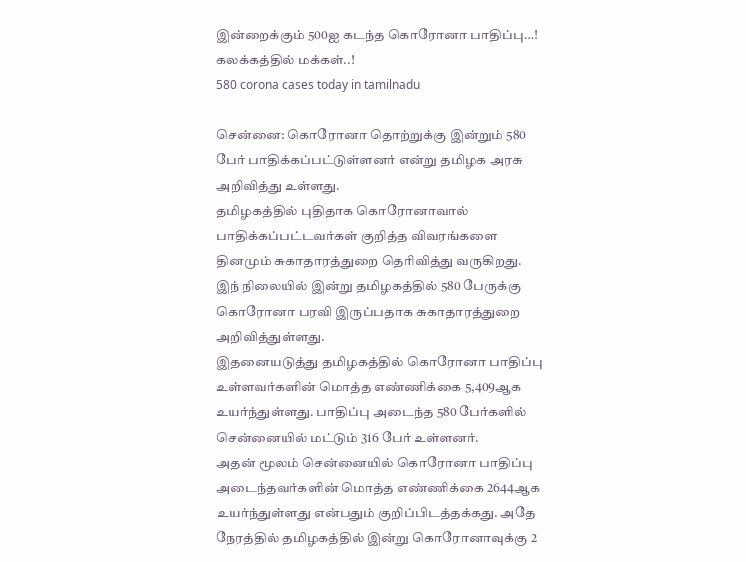இன்றைக்கும் 500ஐ கடந்த கொரோனா பாதிப்பு…! கலக்கத்தில் மக்கள்..!
580 corona cases today in tamilnadu

சென்னை: கொரோனா தொற்றுக்கு இன்றும் 580 பேர் பாதிக்கப்பட்டுள்ளனர் என்று தமிழக அரசு அறிவித்து உள்ளது.
தமிழகத்தில் புதிதாக கொரோனாவால் பாதிக்கப்பட்டவர்கள் குறித்த விவரங்களை தினமும் சுகாதாரத்துறை தெரிவித்து வருகிறது. இந் நிலையில் இன்று தமிழகத்தில் 580 பேருக்கு கொரோனா பரவி இருப்பதாக சுகாதாரத்துறை அறிவித்துள்ளது.
இதனையடுத்து தமிழகத்தில் கொரோனா பாதிப்பு உள்ளவர்களின் மொத்த எண்ணிக்கை 5,409ஆக உயர்ந்துள்ளது. பாதிப்பு அடைந்த 580 பேர்களில் சென்னையில் மட்டும் 316 பேர் உள்ளனர்.
அதன் மூலம் சென்னையில் கொரோனா பாதிப்பு அடைந்தவர்களின் மொத்த எண்ணிக்கை 2644ஆக உயர்ந்துள்ளது என்பதும் குறிப்பிடத்தக்கது. அதே நேரத்தில் தமிழகத்தில் இன்று கொரோனாவுக்கு 2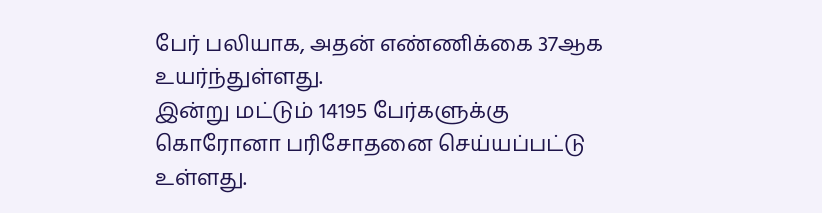பேர் பலியாக, அதன் எண்ணிக்கை 37ஆக உயர்ந்துள்ளது.
இன்று மட்டும் 14195 பேர்களுக்கு கொரோனா பரிசோதனை செய்யப்பட்டு உள்ளது.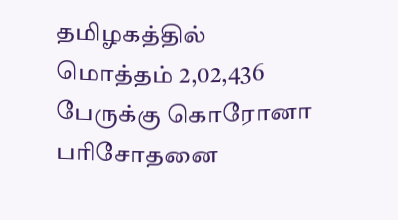தமிழகத்தில் மொத்தம் 2,02,436 பேருக்கு கொரோனா பரிசோதனை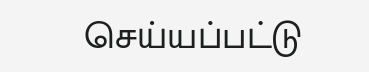செய்யப்பட்டு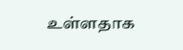உள்ளதாக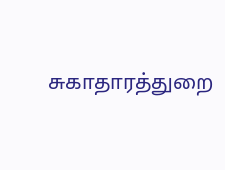சுகாதாரத்துறை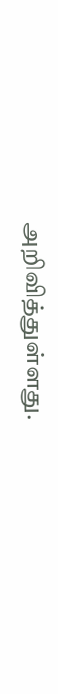அறிவித்துள்ளது.